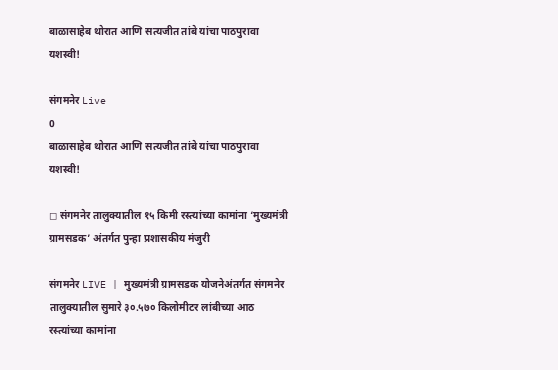बाळासाहेब थोरात आणि सत्यजीत तांबे यांचा पाठपुरावा यशस्वी!

संगमनेर Live
0
बाळासाहेब थोरात आणि सत्यजीत तांबे यांचा पाठपुरावा यशस्वी!

◻ संगमनेर तालुक्यातील १५ किमी रस्त्यांच्या कामांना ‘मुख्यमंत्री ग्रामसडक’ अंतर्गत पुन्हा प्रशासकीय मंजुरी

संगमनेर LIVE | मुख्यमंत्री ग्रामसडक योजनेअंतर्गत संगमनेर तालुक्यातील सुमारे ३०.५७० किलोमीटर लांबीच्या आठ रस्त्यांच्या कामांना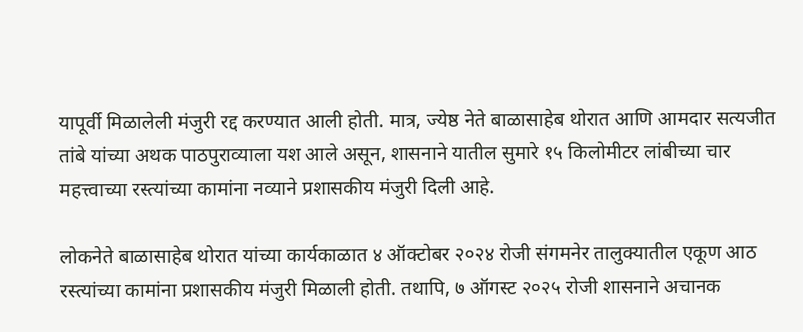यापूर्वी मिळालेली मंजुरी रद्द करण्यात आली होती. मात्र, ज्येष्ठ नेते बाळासाहेब थोरात आणि आमदार सत्यजीत तांबे यांच्या अथक पाठपुराव्याला यश आले असून, शासनाने यातील सुमारे १५ किलोमीटर लांबीच्या चार महत्त्वाच्या रस्त्यांच्या कामांना नव्याने प्रशासकीय मंजुरी दिली आहे.

लोकनेते बाळासाहेब थोरात यांच्या कार्यकाळात ४ ऑक्टोबर २०२४ रोजी संगमनेर तालुक्यातील एकूण आठ रस्त्यांच्या कामांना प्रशासकीय मंजुरी मिळाली होती. तथापि, ७ ऑगस्ट २०२५ रोजी शासनाने अचानक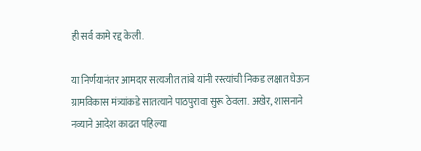ही सर्व कामे रद्द केली.

या निर्णयानंतर आमदार सत्यजीत तांबे यांनी रस्त्यांची निकड लक्षात घेऊन ग्रामविकास मंत्र्यांकडे सातत्याने पाठपुरावा सुरू ठेवला. अखेर, शासनाने नव्याने आदेश काढत पहिल्या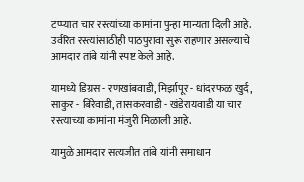टप्प्यात चार रस्त्यांच्या कामांना पुन्हा मान्यता दिली आहे. उर्वरित रस्त्यांसाठीही पाठपुरावा सुरू राहणार असल्याचे आमदार तांबे यांनी स्पष्ट केले आहे.

यामध्ये डिग्रस - रणखांबवाडी, मिर्झापूर - धांदरफळ खुर्द, साकुर - बिरेवाडी, तासकरवाडी - खंडेरायवाडी या चार रस्त्याच्या कामांना मंजुरी मिळाली आहे.

यामुळे आमदार सत्यजीत तांबे यांनी समाधान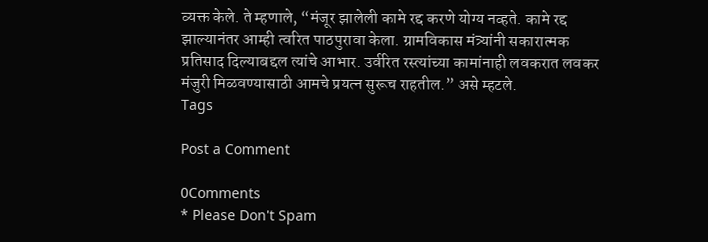व्यक्त केले. ते म्हणाले, “मंजूर झालेली कामे रद्द करणे योग्य नव्हते. कामे रद्द झाल्यानंतर आम्ही त्वरित पाठपुरावा केला. ग्रामविकास मंत्र्यांनी सकारात्मक प्रतिसाद दिल्याबद्दल त्यांचे आभार. उर्वरित रस्त्यांच्या कामांनाही लवकरात लवकर मंजुरी मिळवण्यासाठी आमचे प्रयत्न सुरूच राहतील.” असे म्हटले.
Tags

Post a Comment

0Comments
* Please Don't Spam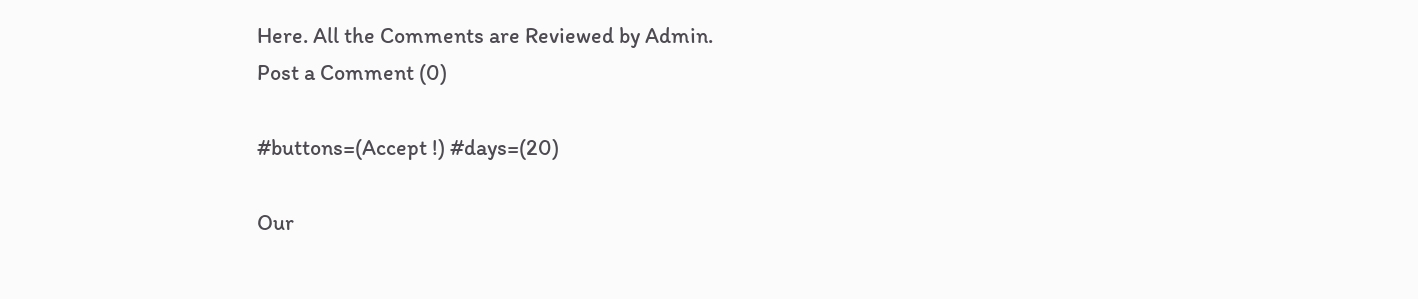Here. All the Comments are Reviewed by Admin.
Post a Comment (0)

#buttons=(Accept !) #days=(20)

Our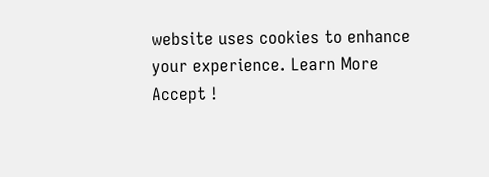website uses cookies to enhance your experience. Learn More
Accept !